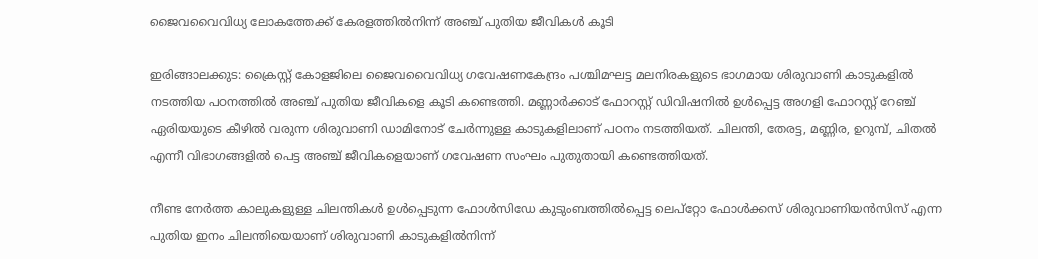ജൈവവൈവിധ്യ ലോകത്തേക്ക് കേരളത്തിൽനിന്ന് അഞ്ച് പുതിയ ജീവികൾ കൂടി

ഇരിങ്ങാലക്കുട: ക്രൈസ്റ്റ് കോളജിലെ ജൈവവൈവിധ്യ ഗവേഷണകേന്ദ്രം പശ്ചിമഘട്ട മലനിരകളുടെ ഭാഗമായ ശിരുവാണി കാടുകളിൽ നടത്തിയ പഠനത്തിൽ അഞ്ച് പുതിയ ജീവികളെ കൂടി കണ്ടെത്തി. മണ്ണാർക്കാട് ഫോറസ്റ്റ് ഡിവിഷനിൽ ഉൾപ്പെട്ട അഗളി ഫോറസ്റ്റ് റേഞ്ച് ഏരിയയുടെ കീഴിൽ വരുന്ന ശിരുവാണി ഡാമിനോട് ചേർന്നുള്ള കാടുകളിലാണ് പഠനം നടത്തിയത്. ചിലന്തി, തേരട്ട, മണ്ണിര, ഉറുമ്പ്, ചിതൽ എന്നീ വിഭാഗങ്ങളിൽ പെട്ട അഞ്ച് ജീവികളെയാണ് ഗവേഷണ സംഘം പുതുതായി കണ്ടെത്തിയത്.

നീണ്ട നേർത്ത കാലുകളുള്ള ചിലന്തികൾ ഉൾപ്പെടുന്ന ഫോൾസിഡേ കുടുംബത്തിൽപ്പെട്ട ലെപ്റ്റോ ഫോൾക്കസ് ശിരുവാണിയൻസിസ് എന്ന പുതിയ ഇനം ചിലന്തിയെയാണ് ശിരുവാണി കാടുകളിൽനിന്ന്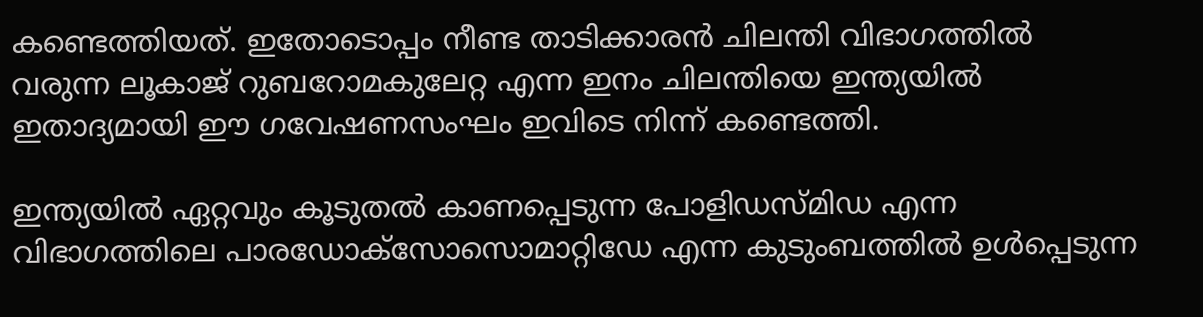കണ്ടെത്തിയത്. ഇതോടൊപ്പം നീണ്ട താടിക്കാരൻ ചിലന്തി വിഭാഗത്തിൽ വരുന്ന ലൂകാജ് റുബറോമകുലേറ്റ എന്ന ഇനം ചിലന്തിയെ ഇന്ത്യയിൽ ഇതാദ്യമായി ഈ ഗവേഷണസംഘം ഇവിടെ നിന്ന് കണ്ടെത്തി.

ഇന്ത്യയിൽ ഏറ്റവും കൂടുതൽ കാണപ്പെടുന്ന പോളിഡസ്മിഡ എന്ന വിഭാഗത്തിലെ പാരഡോക്സോസൊമാറ്റിഡേ എന്ന കുടുംബത്തിൽ ഉൾപ്പെടുന്ന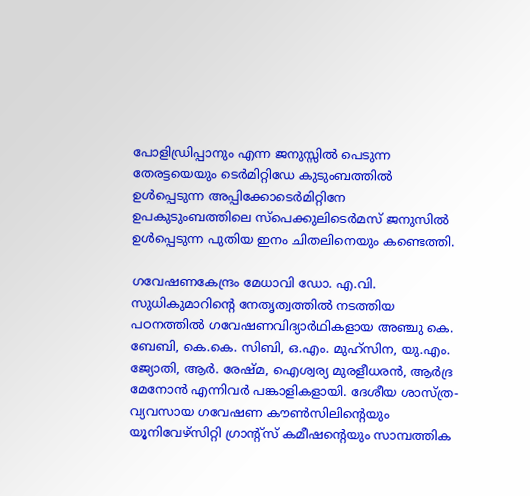പോളിഡ്രിപ്പാനും എന്ന ജനുസ്സിൽ പെടുന്ന തേരട്ടയെയും ടെർമിറ്റിഡേ കുടുംബത്തിൽ ഉൾപ്പെടുന്ന അപ്പിക്കോടെർമിറ്റിനേ ഉപകുടുംബത്തിലെ സ്പെക്കുലിടെർമസ് ജനുസിൽ ഉൾപ്പെടുന്ന പുതിയ ഇനം ചിതലിനെയും കണ്ടെത്തി.

ഗവേഷണകേന്ദ്രം മേധാവി ഡോ. എ.വി. സുധികുമാറിന്റെ നേതൃത്വത്തിൽ നടത്തിയ പഠനത്തിൽ ഗവേഷണവിദ്യാർഥികളായ അഞ്ചു കെ. ബേബി, കെ.കെ. സിബി, ഒ.എം. മുഹ്സിന, യു.എം. ജ്യോതി, ആർ. രേഷ്മ, ഐശ്വര്യ മുരളീധരൻ, ആർദ്ര മേനോൻ എന്നിവർ പങ്കാളികളായി. ദേശീയ ശാസ്‌ത്ര-വ്യവസായ ഗവേഷണ കൗൺസിലിന്റെയും യൂനിവേഴ്സിറ്റി ഗ്രാന്റ്സ് കമീഷന്റെയും സാമ്പത്തിക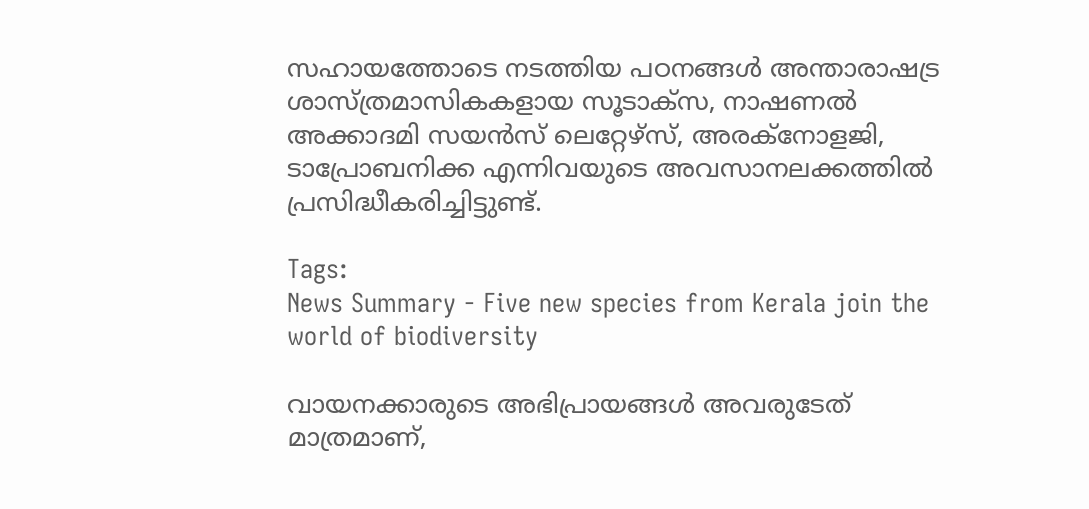സഹായത്തോടെ നടത്തിയ പഠനങ്ങൾ അന്താരാഷട്ര ശാസ്ത്രമാസികകളായ സൂടാക്സ, നാഷണൽ അക്കാദമി സയൻസ് ലെറ്റേഴ്സ്, അരക്നോളജി, ടാപ്രോബനിക്ക എന്നിവയുടെ അവസാനലക്കത്തിൽ പ്രസിദ്ധീകരിച്ചിട്ടുണ്ട്.

Tags:
News Summary - Five new species from Kerala join the world of biodiversity

വായനക്കാരുടെ അഭിപ്രായങ്ങള്‍ അവരുടേത് മാത്രമാണ്,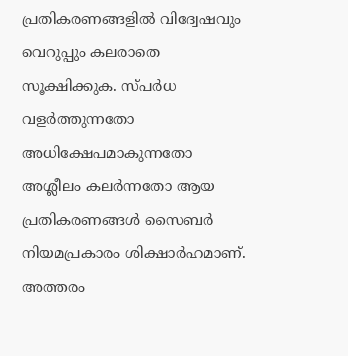പ്രതികരണങ്ങളിൽ വിദ്വേഷവും വെറുപ്പും കലരാതെ സൂക്ഷിക്കുക. സ്പർധ വളർത്തുന്നതോ അധിക്ഷേപമാകുന്നതോ അശ്ലീലം കലർന്നതോ ആയ പ്രതികരണങ്ങൾ സൈബർ നിയമപ്രകാരം ശിക്ഷാർഹമാണ്. അത്തരം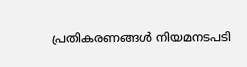പ്രതികരണങ്ങൾ നിയമനടപടി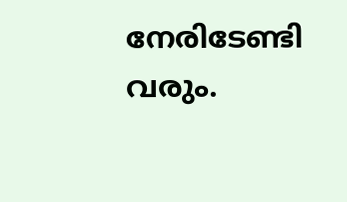നേരിടേണ്ടി വരും.